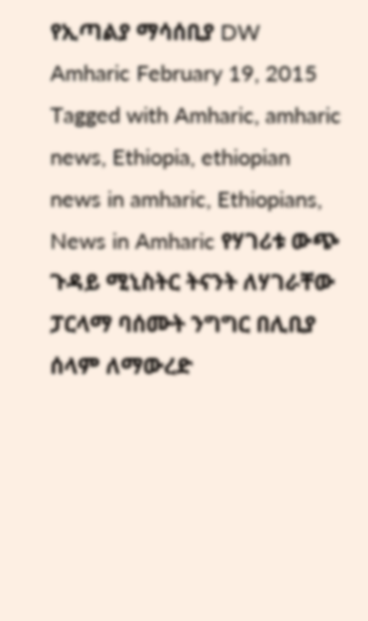የኢጣልያ ማሳሰቢያ DW Amharic February 19, 2015 Tagged with Amharic, amharic news, Ethiopia, ethiopian news in amharic, Ethiopians, News in Amharic የሃገሪቱ ውጭ ጉዳይ ሚኒስትር ትናንት ለሃገራቸው ፓርላማ ባሰሙት ንግግር በሊቢያ ሰላም ለማውረድ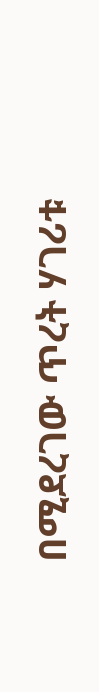በሚደረገው ጥረት ሃገሪቱ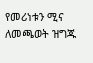የመሪነቱን ሚና ለመጫወት ዝግጁ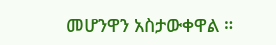መሆንዋን አስታውቀዋል ።